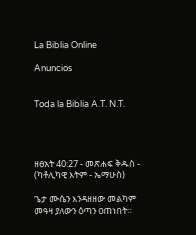La Biblia Online

Anuncios


Toda la Biblia A.T. N.T.




ዘፀአት 40:27 - መጽሐፍ ቅዱስ - (ካቶሊካዊ እትም - ኤማሁስ)

ጌታ ሙሴን እንዳዘዘው መልካም መዓዛ ያለውን ዕጣን ዐጠነበት።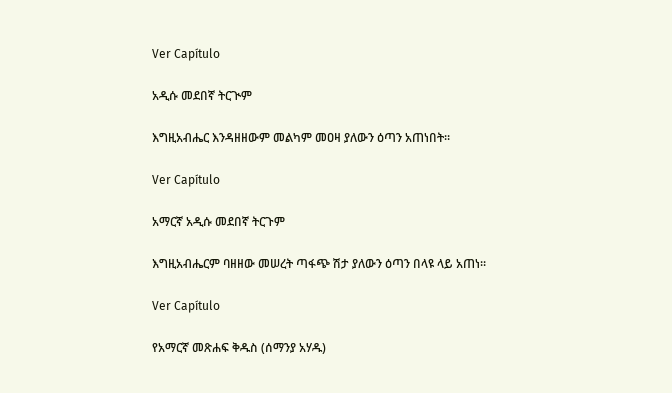Ver Capítulo

አዲሱ መደበኛ ትርጒም

እግዚአብሔር እንዳዘዘውም መልካም መዐዛ ያለውን ዕጣን አጠነበት።

Ver Capítulo

አማርኛ አዲሱ መደበኛ ትርጉም

እግዚአብሔርም ባዘዘው መሠረት ጣፋጭ ሽታ ያለውን ዕጣን በላዩ ላይ አጠነ።

Ver Capítulo

የአማርኛ መጽሐፍ ቅዱስ (ሰማንያ አሃዱ)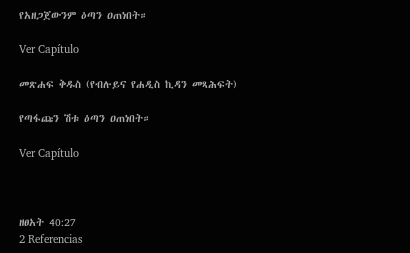የአዘጋጀውንም ዕጣን ዐጠነበት።

Ver Capítulo

መጽሐፍ ቅዱስ (የብሉይና የሐዲስ ኪዳን መጻሕፍት)

የጣፋጩን ሽቱ ዕጣን ዐጠነበት።

Ver Capítulo



ዘፀአት 40:27
2 Referencias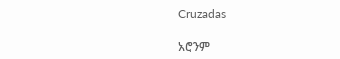Cruzadas

አሮንም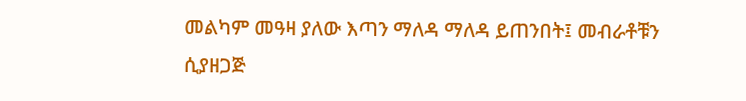መልካም መዓዛ ያለው እጣን ማለዳ ማለዳ ይጠንበት፤ መብራቶቹን ሲያዘጋጅ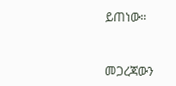ይጠነው።


መጋረጃውን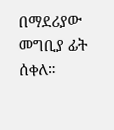በማደሪያው መግቢያ ፊት ሰቀለ።